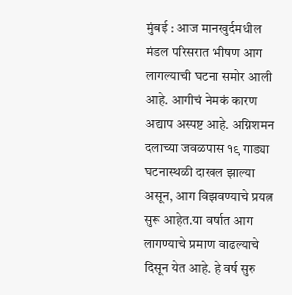मुंबई : आज मानखुर्दमधील मंडल परिसरात भीषण आग लागल्याची घटना समोर आली आहे. आगीचं नेमकं कारण अद्याप अस्पष्ट आहे. अग्निशमन दलाच्या जवळपास १९ गाड्या घटनास्थळी दाखल झाल्या असून, आग विझवण्याचे प्रयत्न सुरू आहेत.या वर्षात आग लागण्याचे प्रमाण वाढल्याचे दिसून येत आहे. हे वर्ष सुरु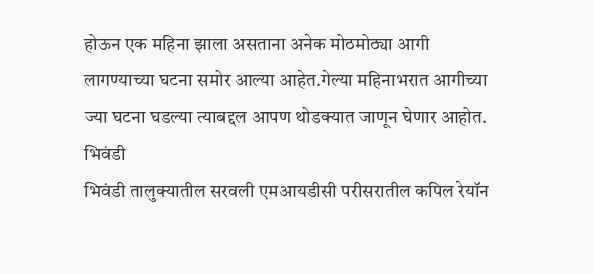होऊन एक महिना झाला असताना अनेक मोठमोठ्या आगी लागण्याच्या घटना समोर आल्या आहेत.गेल्या महिनाभरात आगीच्या ज्या घटना घडल्या त्याबद्दल आपण थोडक्यात जाणून घेणार आहोत.
भिवंडी
भिवंडी तालुक्यातील सरवली एमआयडीसी परीसरातील कपिल रेयॉन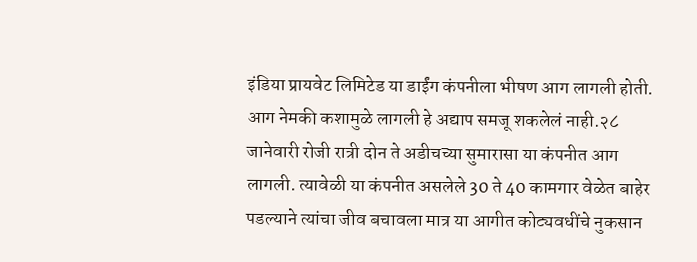इंडिया प्रायवेट लिमिटेड या डाईंग कंपनीला भीषण आग लागली होती. आग नेमकी कशामुळे लागली हे अद्याप समजू शकलेलं नाही.२८ जानेवारी रोजी रात्री दोन ते अडीचच्या सुमारासा या कंपनीत आग लागली. त्यावेळी या कंपनीत असलेले 30 ते 40 कामगार वेळेत बाहेर पडल्याने त्यांचा जीव बचावला मात्र या आगीत कोट्यवधींचे नुकसान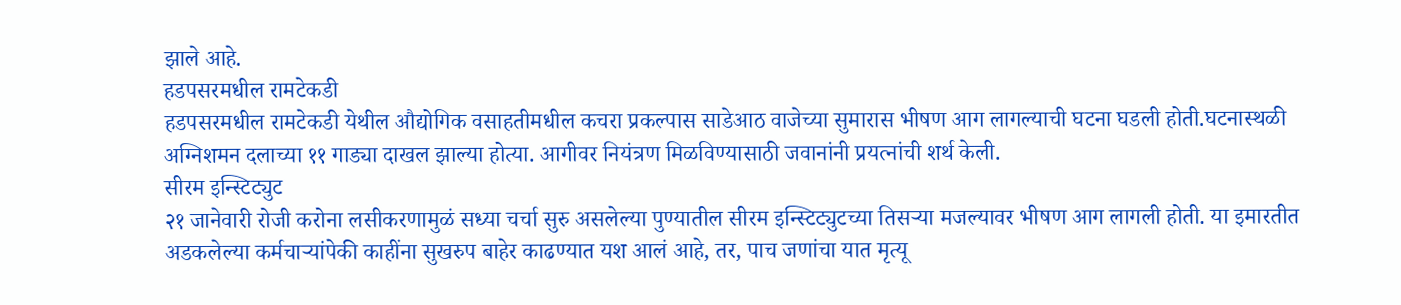झाले आहे.
हडपसरमधील रामटेकडी
हडपसरमधील रामटेकडी येथील औद्योगिक वसाहतीमधील कचरा प्रकल्पास साडेआठ वाजेच्या सुमारास भीषण आग लागल्याची घटना घडली होती.घटनास्थळी अग्निशमन दलाच्या ११ गाड्या दाखल झाल्या होत्या. आगीवर नियंत्रण मिळविण्यासाठी जवानांनी प्रयत्नांची शर्थ केली.
सीरम इन्स्टिट्युट
२१ जानेवारी रोजी करोना लसीकरणामुळं सध्या चर्चा सुरु असलेल्या पुण्यातील सीरम इन्स्टिट्युटच्या तिसऱ्या मजल्यावर भीषण आग लागली होती. या इमारतीत अडकलेल्या कर्मचाऱ्यांपेकी काहींना सुखरुप बाहेर काढण्यात यश आलं आहे, तर, पाच जणांचा यात मृत्यू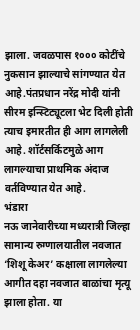झाला. जवळपास १००० कोटींचे नुकसान झाल्याचे सांगण्यात येत आहे.पंतप्रधान नरेंद्र मोदी यांनी सीरम इन्स्टिट्यूटला भेट दिली होती त्याच इमारतीत ही आग लागलेली आहे. शॉर्टसर्किटमुळे आग लागल्याचा प्राथमिक अंदाज वर्तविण्यात येत आहे.
भंडारा
नऊ जानेवारीच्या मध्यरात्री जिल्हा सामान्य रुग्णालयातील नवजात ‘शिशू केअर’ कक्षाला लागलेल्या आगीत दहा नवजात बाळांचा मृत्यू झाला होता. या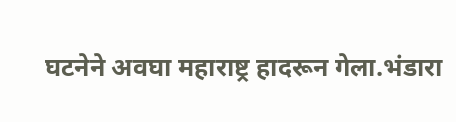घटनेने अवघा महाराष्ट्र हादरून गेला.भंडारा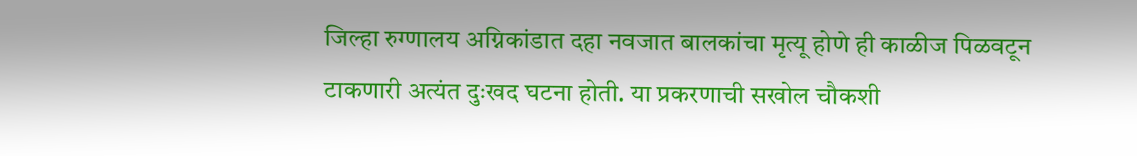जिल्हा रुग्णालय अग्निकांडात दहा नवजात बालकांचा मृत्यू होणे ही काळीज पिळवटून टाकणारी अत्यंत दुःखद घटना होती. या प्रकरणाची सखोल चौकशी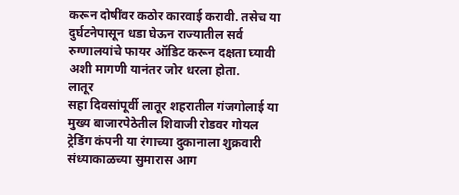करून दोषींवर कठोर कारवाई करावी. तसेच या दुर्घटनेपासून धडा घेऊन राज्यातील सर्व रुग्णालयांचे फायर ऑडिट करून दक्षता घ्यावी अशी मागणी यानंतर जोर धरला होता.
लातूर
सहा दिवसांपूर्वी लातूर शहरातील गंजगोलाई या मुख्य बाजारपेठेतील शिवाजी रोडवर गोयल ट्रेडिंग कंपनी या रंगाच्या दुकानाला शुक्रवारी संध्याकाळच्या सुमारास आग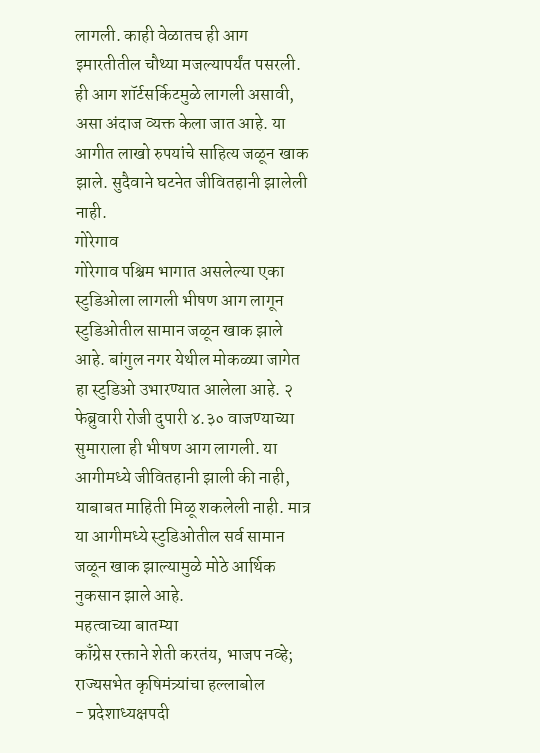लागली. काही वेळातच ही आग इमारतीतील चौथ्या मजल्यापर्यंत पसरली. ही आग शॉर्टसर्किटमुळे लागली असावी, असा अंदाज व्यक्त केला जात आहे. या आगीत लाखो रुपयांचे साहित्य जळून खाक झाले. सुदैवाने घटनेत जीवितहानी झालेली नाही.
गोरेगाव
गोरेगाव पश्चिम भागात असलेल्या एका स्टुडिओला लागली भीषण आग लागून स्टुडिओतील सामान जळून खाक झाले आहे. बांगुल नगर येथील मोकळ्या जागेत हा स्टुडिओ उभारण्यात आलेला आहे. २ फेब्रुवारी रोजी दुपारी ४.३० वाजण्याच्या सुमाराला ही भीषण आग लागली. या आगीमध्ये जीवितहानी झाली की नाही, याबाबत माहिती मिळू शकलेली नाही. मात्र या आगीमध्ये स्टुडिओतील सर्व सामान जळून खाक झाल्यामुळे मोठे आर्थिक नुकसान झाले आहे.
महत्वाच्या बातम्या
काँग्रेस रक्ताने शेती करतंय, भाजप नव्हे; राज्यसभेत कृषिमंत्र्यांचा हल्लाबोल
- प्रदेशाध्यक्षपदी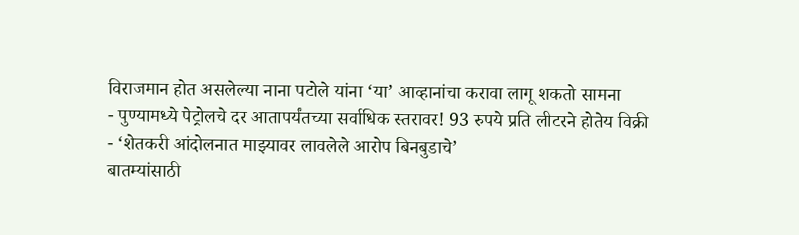विराजमान होत असलेल्या नाना पटोले यांना ‘या’ आव्हानांचा करावा लागू शकतो सामना
- पुण्यामध्ये पेट्रोलचे दर आतापर्यंतच्या सर्वाधिक स्तरावर! 93 रुपये प्रति लीटरने होतेय विक्री
- ‘शेतकरी आंदोलनात माझ्यावर लावलेले आरोप बिनबुडाचे’
बातम्यांसाठी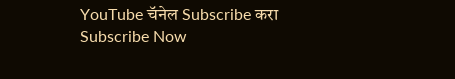YouTube चॅनेल Subscribe करा
Subscribe Now